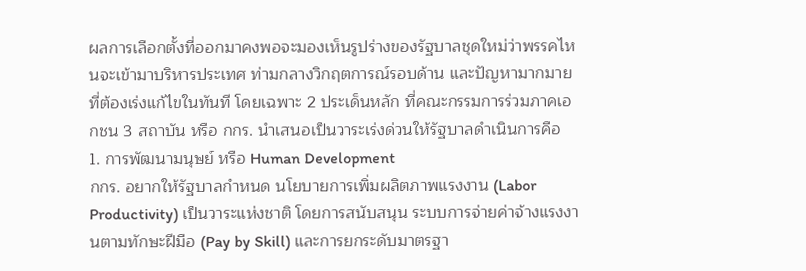ผลการเลือกตั้งที่ออกมาคงพอจะมองเห็นรูปร่างของรัฐบาลชุดใหม่ว่าพรรคไหนจะเข้ามาบริหารประเทศ ท่ามกลางวิกฤตการณ์รอบด้าน และปัญหามากมายที่ต้องเร่งแก้ไขในทันที โดยเฉพาะ 2 ประเด็นหลัก ที่คณะกรรมการร่วมภาคเอกชน 3 สถาบัน หรือ กกร. นำเสนอเป็นวาระเร่งด่วนให้รัฐบาลดำเนินการคือ
1. การพัฒนามนุษย์ หรือ Human Development
กกร. อยากให้รัฐบาลกำหนด นโยบายการเพิ่มผลิตภาพแรงงาน (Labor Productivity) เป็นวาระแห่งชาติ โดยการสนับสนุน ระบบการจ่ายค่าจ้างแรงงานตามทักษะฝีมือ (Pay by Skill) และการยกระดับมาตรฐา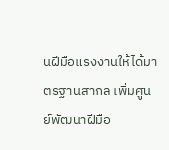นฝีมือแรงงานให้ได้มาตรฐานสากล เพิ่มศูนย์พัฒนาฝีมือ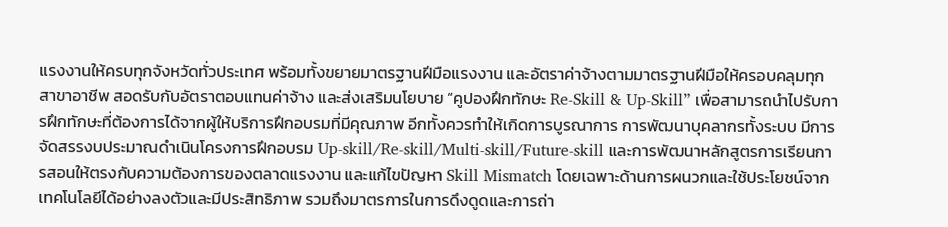แรงงานให้ครบทุกจังหวัดทั่วประเทศ พร้อมทั้งขยายมาตรฐานฝีมือแรงงาน และอัตราค่าจ้างตามมาตรฐานฝีมือให้ครอบคลุมทุกสาขาอาชีพ สอดรับกับอัตราตอบแทนค่าจ้าง และส่งเสริมนโยบาย “คูปองฝึกทักษะ Re-Skill & Up-Skill” เพื่อสามารถนำไปรับการฝึกทักษะที่ต้องการได้จากผู้ให้บริการฝึกอบรมที่มีคุณภาพ อีกทั้งควรทำให้เกิดการบูรณาการ การพัฒนาบุคลากรทั้งระบบ มีการจัดสรรงบประมาณดำเนินโครงการฝึกอบรม Up-skill/Re-skill/Multi-skill/Future-skill และการพัฒนาหลักสูตรการเรียนการสอนให้ตรงกับความต้องการของตลาดแรงงาน และแก้ไขปัญหา Skill Mismatch โดยเฉพาะด้านการผนวกและใช้ประโยชน์จากเทคโนโลยีได้อย่างลงตัวและมีประสิทธิภาพ รวมถึงมาตรการในการดึงดูดและการถ่า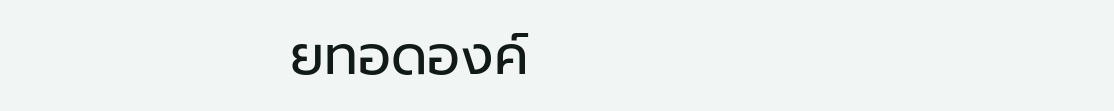ยทอดองค์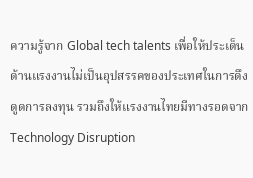ความรู้จาก Global tech talents เพื่อให้ประเด็นด้านแรงงานไม่เป็นอุปสรรคของประเทศในการดึงดูดการลงทุน รวมถึงให้แรงงานไทยมีทางรอดจาก Technology Disruption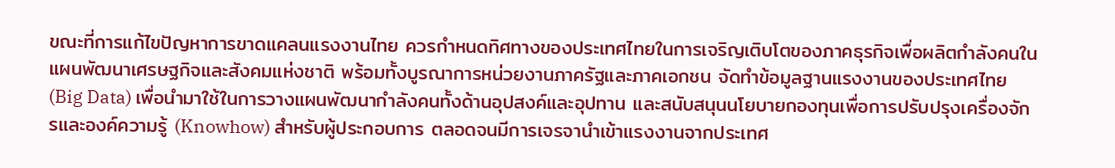ขณะที่การแก้ไขปัญหาการขาดแคลนแรงงานไทย ควรกำหนดทิศทางของประเทศไทยในการเจริญเติบโตของภาคธุรกิจเพื่อผลิตกำลังคนในแผนพัฒนาเศรษฐกิจและสังคมแห่งชาติ พร้อมทั้งบูรณาการหน่วยงานภาครัฐและภาคเอกชน จัดทำข้อมูลฐานแรงงานของประเทศไทย (Big Data) เพื่อนำมาใช้ในการวางแผนพัฒนากำลังคนทั้งด้านอุปสงค์และอุปทาน และสนับสนุนนโยบายกองทุนเพื่อการปรับปรุงเครื่องจักรและองค์ความรู้ (Knowhow) สำหรับผู้ประกอบการ ตลอดจนมีการเจรจานำเข้าแรงงานจากประเทศ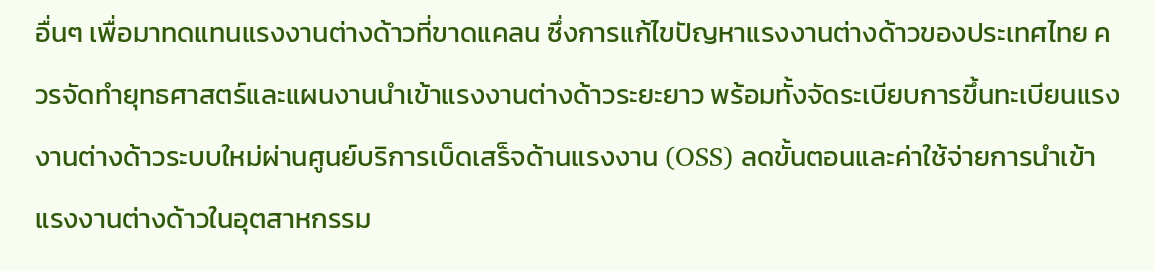อื่นๆ เพื่อมาทดแทนแรงงานต่างด้าวที่ขาดแคลน ซึ่งการแก้ไขปัญหาแรงงานต่างด้าวของประเทศไทย ควรจัดทำยุทธศาสตร์และแผนงานนำเข้าแรงงานต่างด้าวระยะยาว พร้อมทั้งจัดระเบียบการขึ้นทะเบียนแรงงานต่างด้าวระบบใหม่ผ่านศูนย์บริการเบ็ดเสร็จด้านแรงงาน (OSS) ลดขั้นตอนและค่าใช้จ่ายการนำเข้าแรงงานต่างด้าวในอุตสาหกรรม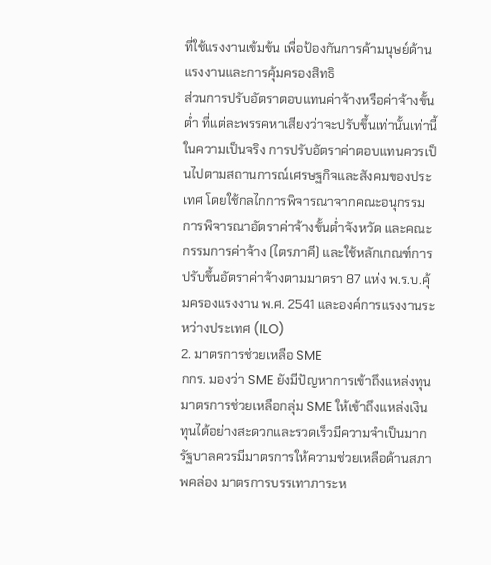ที่ใช้แรงงานเข้มข้น เพื่อป้องกันการค้ามนุษย์ด้านแรงงานและการคุ้มครองสิทธิ
ส่วนการปรับอัตราตอบแทนค่าจ้างหรือค่าจ้างขั้นต่ำ ที่แต่ละพรรคหาเสียงว่าจะปรับขึ้นเท่านั้นเท่านี้ ในความเป็นจริง การปรับอัตราค่าตอบแทนควรเป็นไปตามสถานการณ์เศรษฐกิจและสังคมของประเทศ โดยใช้กลไกการพิจารณาจากคณะอนุกรรมการพิจารณาอัตราค่าจ้างขั้นต่ำจังหวัด และคณะกรรมการค่าจ้าง (ไตรภาคี) และใช้หลักเกณฑ์การปรับขึ้นอัตราค่าจ้างตามมาตรา 87 แห่ง พ.ร.บ.คุ้มครองแรงงาน พ.ศ. 2541 และองค์การแรงงานระหว่างประเทศ (ILO)
2. มาตรการช่วยเหลือ SME
กกร. มองว่า SME ยังมีปัญหาการเข้าถึงแหล่งทุน มาตรการช่วยเหลือกลุ่ม SME ให้เข้าถึงแหล่งเงินทุนได้อย่างสะดวกและรวดเร็วมีความจำเป็นมาก รัฐบาลควรมีมาตรการให้ความช่วยเหลือด้านสภาพคล่อง มาตรการบรรเทาภาระห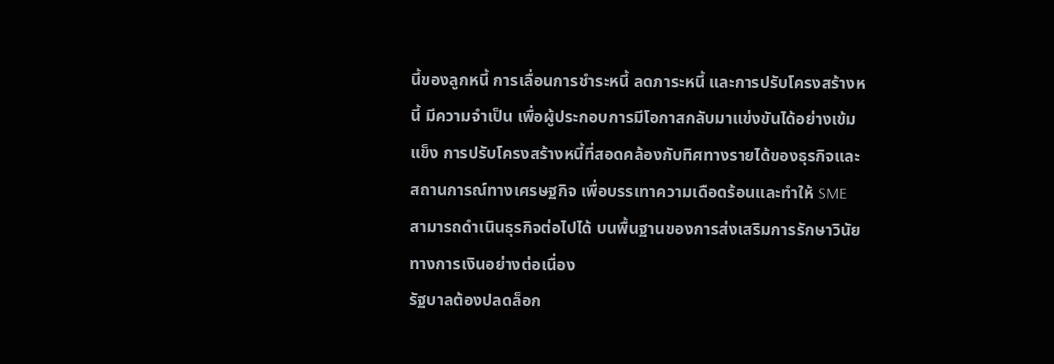นี้ของลูกหนี้ การเลื่อนการชำระหนี้ ลดภาระหนี้ และการปรับโครงสร้างหนี้ มีความจำเป็น เพื่อผู้ประกอบการมีโอกาสกลับมาแข่งขันได้อย่างเข้มแข็ง การปรับโครงสร้างหนี้ที่สอดคล้องกับทิศทางรายได้ของธุรกิจและสถานการณ์ทางเศรษฐกิจ เพื่อบรรเทาความเดือดร้อนและทำให้ SME สามารถดำเนินธุรกิจต่อไปได้ บนพื้นฐานของการส่งเสริมการรักษาวินัยทางการเงินอย่างต่อเนื่อง
รัฐบาลต้องปลดล็อก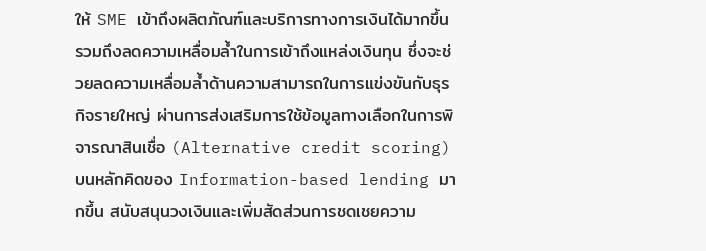ให้ SME เข้าถึงผลิตภัณฑ์และบริการทางการเงินได้มากขึ้น รวมถึงลดความเหลื่อมล้ำในการเข้าถึงแหล่งเงินทุน ซึ่งจะช่วยลดความเหลื่อมล้ำด้านความสามารถในการแข่งขันกับธุรกิจรายใหญ่ ผ่านการส่งเสริมการใช้ข้อมูลทางเลือกในการพิจารณาสินเชื่อ (Alternative credit scoring) บนหลักคิดของ Information-based lending มากขึ้น สนับสนุนวงเงินและเพิ่มสัดส่วนการชดเชยความ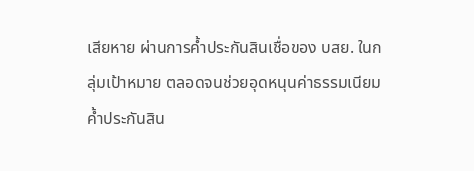เสียหาย ผ่านการค้ำประกันสินเชื่อของ บสย. ในกลุ่มเป้าหมาย ตลอดจนช่วยอุดหนุนค่าธรรมเนียมค้ำประกันสิน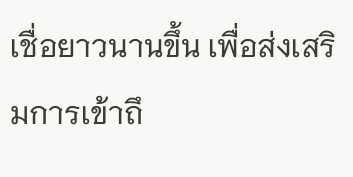เชื่อยาวนานขึ้น เพื่อส่งเสริมการเข้าถึ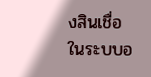งสินเชื่อในระบบอ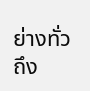ย่างทั่วถึง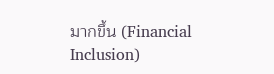มากขึ้น (Financial Inclusion)